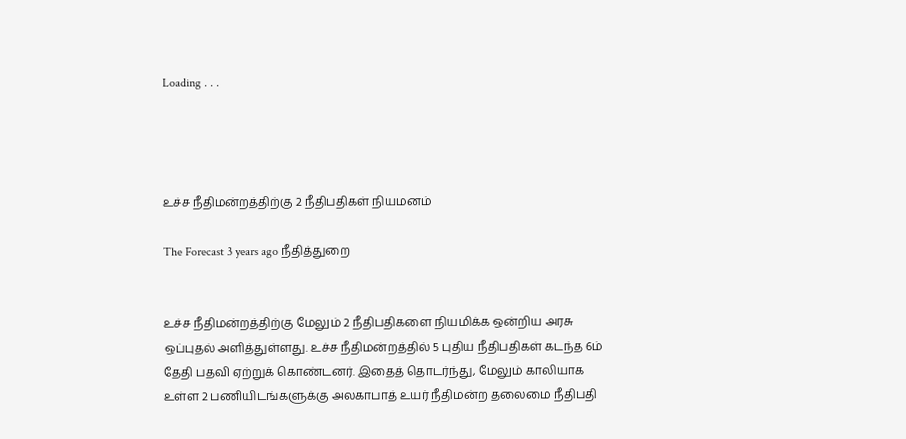Loading . . .




உச்ச நீதிமன்றத்திற்கு 2 நீதிபதிகள் நியமனம்

The Forecast 3 years ago நீதித்துறை


உச்ச நீதிமன்றத்திற்கு மேலும் 2 நீதிபதிகளை நியமிக்க ஒன்றிய அரசு ஒப்புதல் அளித்துள்ளது. உச்ச நீதிமன்றத்தில் 5 புதிய நீதிபதிகள் கடந்த 6ம் தேதி பதவி ஏற்றுக் கொண்டனர். இதைத் தொடர்ந்து, மேலும் காலியாக உள்ள 2 பணியிடங்களுக்கு அலகாபாத் உயர் நீதிமன்ற தலைமை நீதிபதி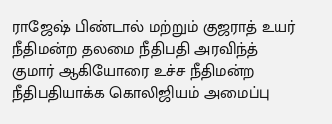ராஜேஷ் பிண்டால் மற்றும் குஜராத் உயர் நீதிமன்ற தலமை நீதிபதி அரவிந்த் குமார் ஆகியோரை உச்ச நீதிமன்ற நீதிபதியாக்க கொலிஜியம் அமைப்பு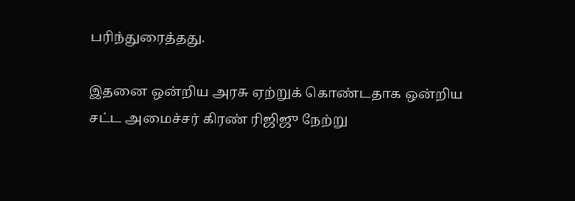பரிந்துரைத்தது.

இதனை ஒன்றிய அரசு ஏற்றுக் கொண்டதாக ஒன்றிய சட்ட அமைச்சர் கிரண் ரிஜிஜு நேற்று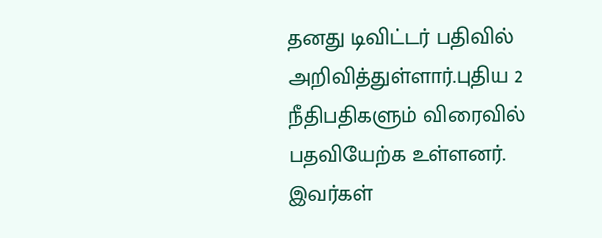தனது டிவிட்டர் பதிவில் அறிவித்துள்ளார்.புதிய 2 நீதிபதிகளும் விரைவில் பதவியேற்க உள்ளனர். இவர்கள்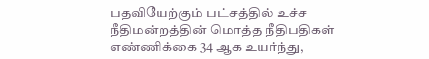பதவியேற்கும் பட்சத்தில் உச்ச நீதிமன்றத்தின் மொத்த நீதிபதிகள் எண்ணிக்கை 34 ஆக உயர்ந்து,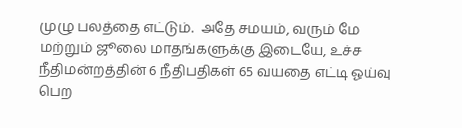முழு பலத்தை எட்டும்.  அதே சமயம், வரும் மே மற்றும் ஜூலை மாதங்களுக்கு இடையே, உச்ச நீதிமன்றத்தின் 6 நீதிபதிகள் 65 வயதை எட்டி ஓய்வு பெற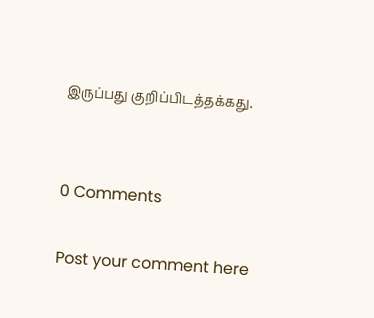இருப்பது குறிப்பிடத்தக்கது.


0 Comments

Post your comment here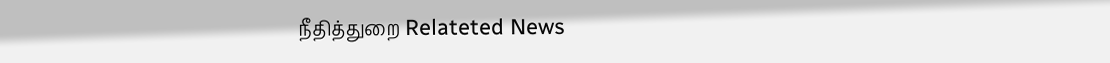நீதித்துறை Relateted News